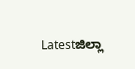Latestಜಿಲ್ಲಾ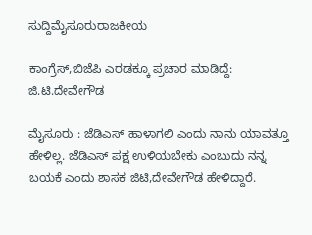ಸುದ್ದಿಮೈಸೂರುರಾಜಕೀಯ

ಕಾಂಗ್ರೆಸ್,ಬಿಜೆಪಿ ಎರಡಕ್ಕೂ ಪ್ರಚಾರ ಮಾಡಿದ್ದೆ: ಜಿ.ಟಿ.ದೇವೇಗೌಡ

ಮೈಸೂರು : ಜೆಡಿಎಸ್‌ ಹಾಳಾಗಲಿ ಎಂದು ನಾನು ಯಾವತ್ತೂ ಹೇಳಿಲ್ಲ‌. ಜೆಡಿಎಸ್‌ ಪಕ್ಷ ಉಳಿಯಬೇಕು ಎಂಬುದು ನನ್ನ ಬಯಕೆ ಎಂದು ಶಾಸಕ ಜಿಟಿ,ದೇವೇಗೌಡ ಹೇಳಿದ್ದಾರೆ.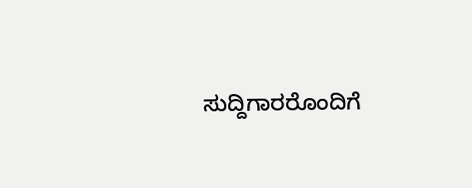ಸುದ್ದಿಗಾರರೊಂದಿಗೆ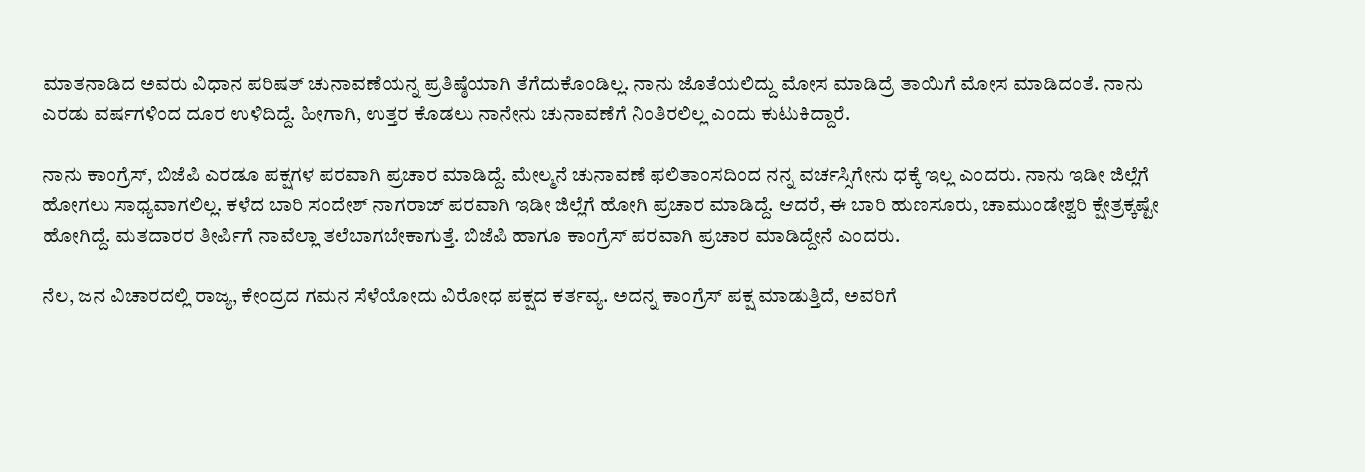ಮಾತನಾಡಿದ ಅವರು ವಿಧಾನ ಪರಿಷತ್ ಚುನಾವಣೆಯನ್ನ ಪ್ರತಿಷ್ಠೆಯಾಗಿ ತೆಗೆದುಕೊಂಡಿಲ್ಲ. ನಾನು ಜೊತೆಯಲಿದ್ದು ಮೋಸ ಮಾಡಿದ್ರೆ ತಾಯಿಗೆ ಮೋಸ ಮಾಡಿದಂತೆ. ನಾನು ಎರಡು ವರ್ಷಗಳಿಂದ‌ ದೂರ ಉಳಿದಿದ್ದೆ. ಹೀಗಾಗಿ, ಉತ್ತರ ಕೊಡಲು ನಾನೇನು ಚುನಾವಣೆಗೆ ನಿಂತಿರಲಿಲ್ಲ ಎಂದು ಕುಟುಕಿದ್ದಾರೆ.

ನಾನು ಕಾಂಗ್ರೆಸ್, ಬಿಜೆಪಿ ಎರಡೂ ಪಕ್ಷಗಳ ಪರವಾಗಿ ಪ್ರಚಾರ ಮಾಡಿದ್ದೆ. ಮೇಲ್ಮನೆ ಚುನಾವಣೆ ಫಲಿತಾಂಸದಿಂದ ನನ್ನ ವರ್ಚಸ್ಸಿಗೇನು ಧಕ್ಕೆ ಇಲ್ಲ ಎಂದರು. ನಾನು ಇಡೀ ಜಿಲ್ಲೆಗೆ ಹೋಗಲು ಸಾಧ್ಯವಾಗಲಿಲ್ಲ. ಕಳೆದ ಬಾರಿ ಸಂದೇಶ್ ನಾಗರಾಜ್ ಪರವಾಗಿ ಇಡೀ ಜಿಲ್ಲೆಗೆ ಹೋಗಿ ಪ್ರಚಾರ ಮಾಡಿದ್ದೆ. ಆದರೆ, ಈ ಬಾರಿ ಹುಣಸೂರು, ಚಾಮುಂಡೇಶ್ವರಿ ಕ್ಷೇತ್ರಕ್ಕಷ್ಟೇ ಹೋಗಿದ್ದೆ. ಮತದಾರರ ತೀರ್ಪಿಗೆ ನಾವೆಲ್ಲಾ ತಲೆಬಾಗಬೇಕಾಗುತ್ತೆ. ಬಿಜೆಪಿ ಹಾಗೂ ಕಾಂಗ್ರೆಸ್ ಪರವಾಗಿ ಪ್ರಚಾರ ಮಾಡಿದ್ದೇನೆ ಎಂದರು.

ನೆಲ, ಜನ ವಿಚಾರದಲ್ಲಿ ರಾಜ್ಯ, ಕೇಂದ್ರದ ಗಮನ ಸೆಳೆಯೋದು ವಿರೋಧ ಪಕ್ಷದ ಕರ್ತವ್ಯ. ಅದನ್ನ ಕಾಂಗ್ರೆಸ್ ಪಕ್ಷ ಮಾಡುತ್ತಿದೆ, ಅವರಿಗೆ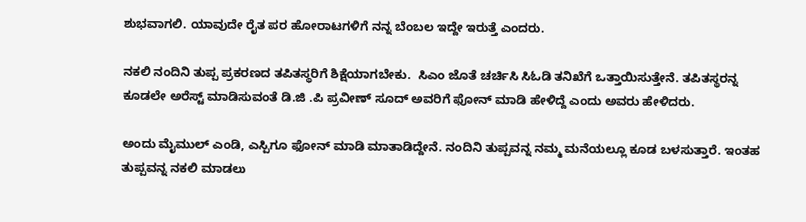ಶುಭವಾಗಲಿ. ಯಾವುದೇ ರೈತ ಪರ ಹೋರಾಟಗಳಿಗೆ ನನ್ನ ಬೆಂಬಲ‌ ಇದ್ದೇ ಇರುತ್ತೆ ಎಂದರು.

ನಕಲಿ ನಂದಿನಿ ತುಪ್ಪ ಪ್ರಕರಣದ ತಪಿತಸ್ಥರಿಗೆ ಶಿಕ್ಷೆಯಾಗಬೇಕು.  ಸಿಎಂ ಜೊತೆ ಚರ್ಚಿಸಿ ಸಿಓಡಿ ತನಿಖೆಗೆ ಒತ್ತಾಯಿಸುತ್ತೇನೆ. ತಪಿತಸ್ಥರನ್ನ ಕೂಡಲೇ ಅರೆಸ್ಟ್ ಮಾಡಿಸುವಂತೆ ಡಿ.ಜಿ .ಪಿ ಪ್ರವೀಣ್ ಸೂದ್‌ ಅವರಿಗೆ ಫೋನ್ ಮಾಡಿ ಹೇಳಿದ್ದೆ ಎಂದು ಅವರು ಹೇಳಿದರು.

ಅಂದು ಮೈಮುಲ್ ಎಂಡಿ, ಎಸ್ಪಿಗೂ ಫೋನ್ ಮಾಡಿ ಮಾತಾಡಿದ್ದೇನೆ. ನಂದಿನಿ ತುಪ್ಪವನ್ನ ನಮ್ಮ‌ ಮನೆಯಲ್ಲೂ ಕೂಡ ಬಳಸುತ್ತಾರೆ. ಇಂತಹ ತುಪ್ಪವನ್ನ ನಕಲಿ ಮಾಡಲು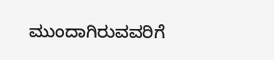ಮುಂದಾಗಿರುವವರಿಗೆ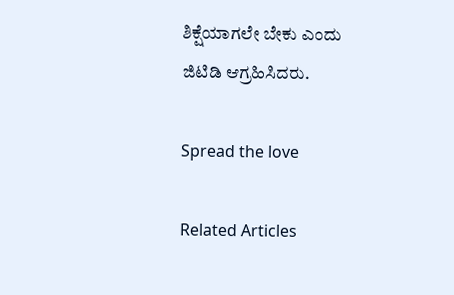ಶಿಕ್ಷೆಯಾಗಲೇ ಬೇಕು ಎಂದು ಜಿಟಿಡಿ ಆಗ್ರಹಿಸಿದರು.

Spread the love

Related Articles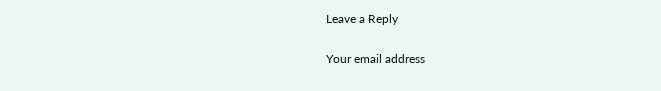Leave a Reply

Your email address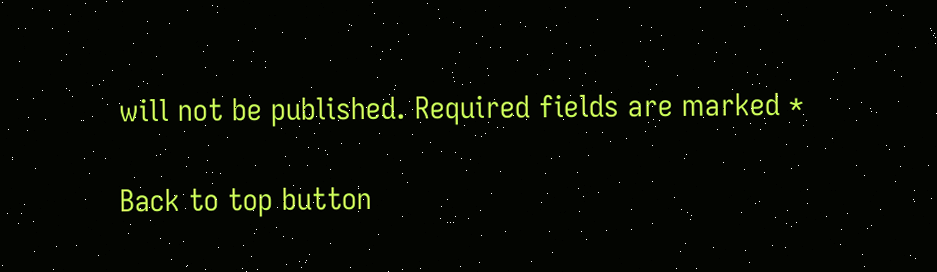will not be published. Required fields are marked *

Back to top button